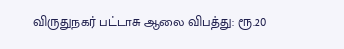விருதுநகர் பட்டாசு ஆலை விபத்து: ரூ.20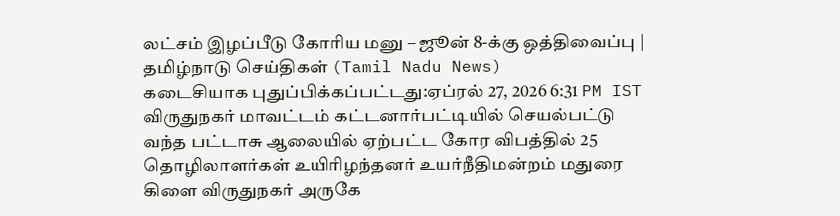லட்சம் இழப்பீடு கோரிய மனு – ஜூன் 8-க்கு ஒத்திவைப்பு | தமிழ்நாடு செய்திகள் (Tamil Nadu News)
கடைசியாக புதுப்பிக்கப்பட்டது:ஏப்ரல் 27, 2026 6:31 PM IST விருதுநகர் மாவட்டம் கட்டனார்பட்டியில் செயல்பட்டு வந்த பட்டாசு ஆலையில் ஏற்பட்ட கோர விபத்தில் 25 தொழிலாளர்கள் உயிரிழந்தனர் உயர்நீதிமன்றம் மதுரை கிளை விருதுநகர் அருகே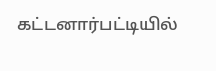கட்டனார்பட்டியில்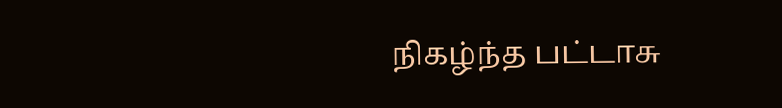நிகழ்ந்த பட்டாசு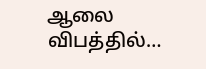ஆலை விபத்தில்…